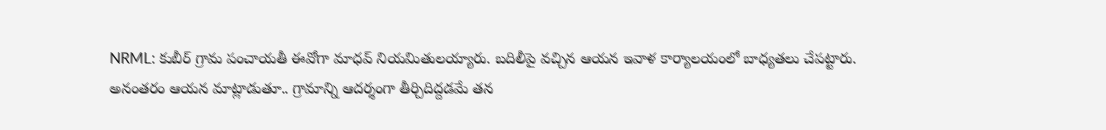NRML: కుబీర్ గ్రామ పంచాయతీ ఈవోగా మాధవ్ నియమితులయ్యారు. బదిలీపై వచ్చిన ఆయన ఇవాళ కార్యాలయంలో బాధ్యతలు చేపట్టారు. అనంతరం ఆయన మాట్లాడుతూ.. గ్రామాన్ని ఆదర్శంగా తీర్చిదిద్దడమే తన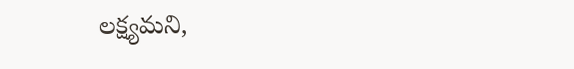లక్ష్యమని,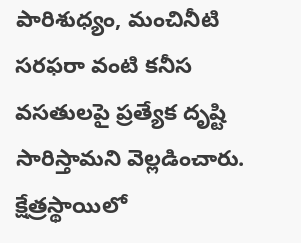పారిశుధ్యం, మంచినీటి సరఫరా వంటి కనీస వసతులపై ప్రత్యేక దృష్టి సారిస్తామని వెల్లడించారు. క్షేత్రస్థాయిలో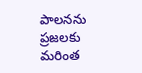పాలనను ప్రజలకు మరింత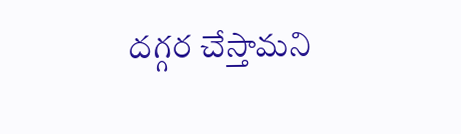దగ్గర చేస్తామని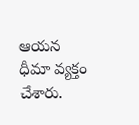ఆయన ధీమా వ్యక్తం చేశారు.